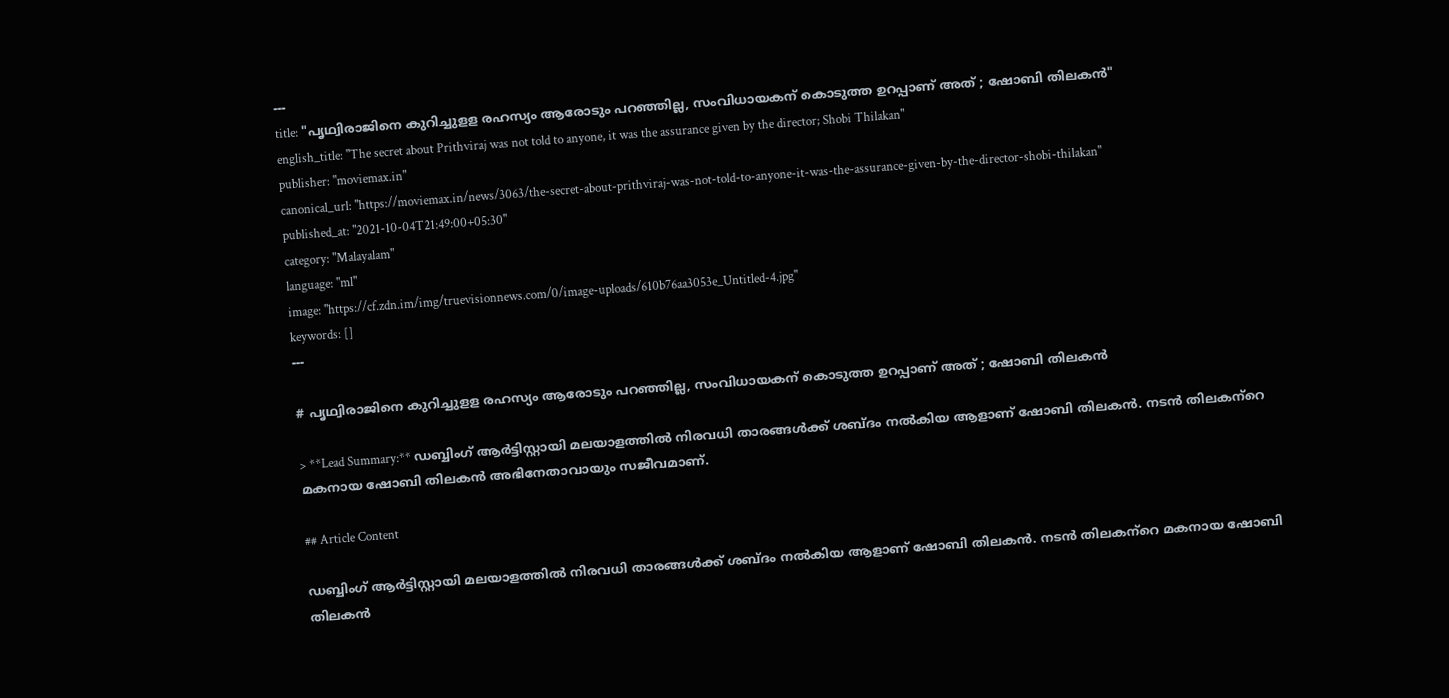---
title: "പൃഥ്വിരാജിനെ കുറിച്ചുളള രഹസ്യം ആരോടും പറഞ്ഞില്ല, സംവിധായകന് കൊടുത്ത ഉറപ്പാണ് അത് ; ഷോബി തിലകന്‍"
english_title: "The secret about Prithviraj was not told to anyone, it was the assurance given by the director; Shobi Thilakan"
publisher: "moviemax.in"
canonical_url: "https://moviemax.in/news/3063/the-secret-about-prithviraj-was-not-told-to-anyone-it-was-the-assurance-given-by-the-director-shobi-thilakan"
published_at: "2021-10-04T21:49:00+05:30"
category: "Malayalam"
language: "ml"
image: "https://cf.zdn.im/img/truevisionnews.com/0/image-uploads/610b76aa3053e_Untitled-4.jpg"
keywords: []
---

# പൃഥ്വിരാജിനെ കുറിച്ചുളള രഹസ്യം ആരോടും പറഞ്ഞില്ല, സംവിധായകന് കൊടുത്ത ഉറപ്പാണ് അത് ; ഷോബി തിലകന്‍

> **Lead Summary:** ഡബ്ബിംഗ് ആര്‍ട്ടിസ്റ്റായി മലയാളത്തില്‍ നിരവധി താരങ്ങള്‍ക്ക് ശബ്ദം നല്‍കിയ ആളാണ് ഷോബി തിലകന്‍. നടന്‍ തിലകന്‌റെ മകനായ ഷോബി തിലകന്‍ അഭിനേതാവായും സജീവമാണ്.

## Article Content

ഡബ്ബിംഗ് ആര്‍ട്ടിസ്റ്റായി മലയാളത്തില്‍ നിരവധി താരങ്ങള്‍ക്ക് ശബ്ദം നല്‍കിയ ആളാണ് ഷോബി തിലകന്‍. നടന്‍ തിലകന്‌റെ മകനായ ഷോബി തിലകന്‍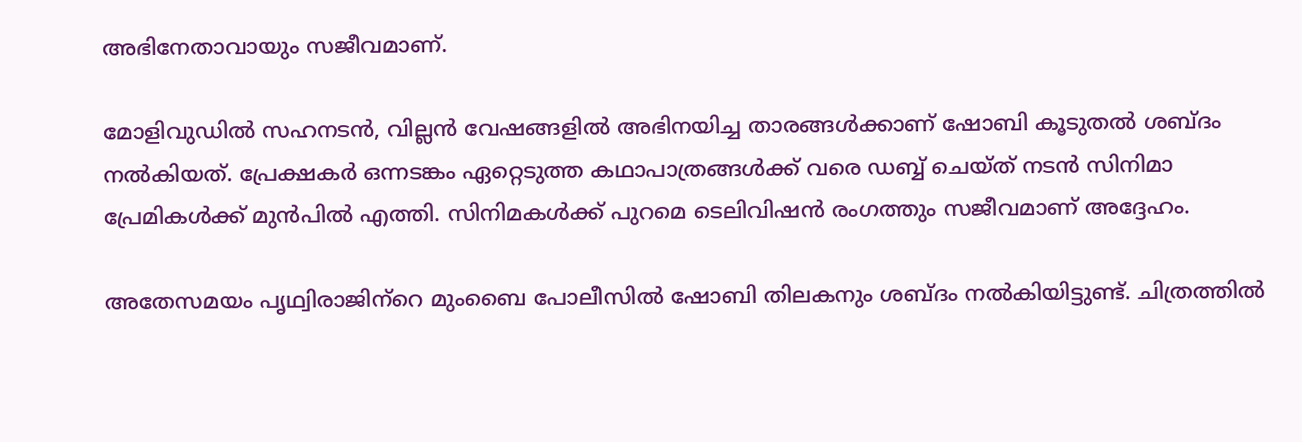അഭിനേതാവായും സജീവമാണ്.

മോളിവുഡില്‍ സഹനടന്‍, വില്ലന്‍ വേഷങ്ങളില്‍ അഭിനയിച്ച താരങ്ങള്‍ക്കാണ് ഷോബി കൂടുതല്‍ ശബ്ദം നല്‍കിയത്. പ്രേക്ഷകര്‍ ഒന്നടങ്കം ഏറ്റെടുത്ത കഥാപാത്രങ്ങള്‍ക്ക് വരെ ഡബ്ബ് ചെയ്ത് നടന്‍ സിനിമാ പ്രേമികള്‍ക്ക് മുന്‍പില്‍ എത്തി. സിനിമകള്‍ക്ക് പുറമെ ടെലിവിഷന്‍ രംഗത്തും സജീവമാണ് അദ്ദേഹം.

അതേസമയം പൃഥ്വിരാജിന്‌റെ മുംബൈ പോലീസില്‍ ഷോബി തിലകനും ശബ്ദം നല്‍കിയിട്ടുണ്ട്. ചിത്രത്തില്‍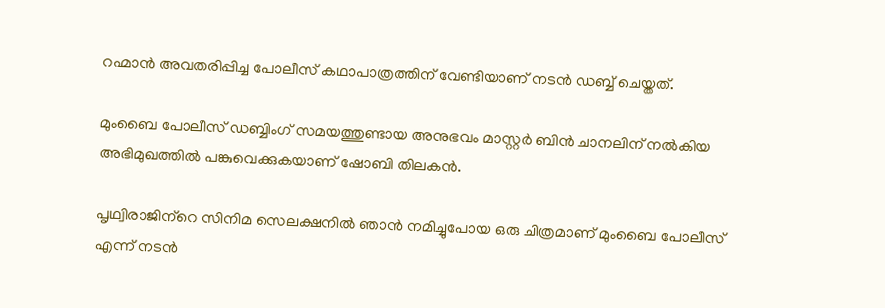റഹ്മാന്‍ അവതരിപ്പിച്ച പോലീസ് കഥാപാത്രത്തിന് വേണ്ടിയാണ് നടന്‍ ഡബ്ബ് ചെയ്തത്.

മുംബൈ പോലീസ് ഡബ്ബിംഗ് സമയത്തുണ്ടായ അനുഭവം മാസ്റ്റര്‍ ബിന്‍ ചാനലിന് നല്‍കിയ അഭിമുഖത്തില്‍ പങ്കുവെക്കുകയാണ് ഷോബി തിലകന്‍.

പൃഥ്വിരാജിന്‌റെ സിനിമ സെലക്ഷനില്‍ ഞാന്‍ നമിച്ചുപോയ ഒരു ചിത്രമാണ് മുംബൈ പോലീസ് എന്ന് നടന്‍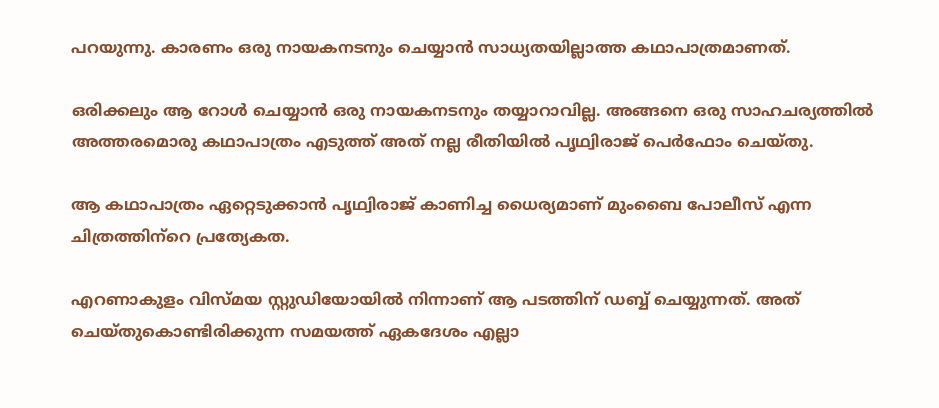പറയുന്നു. കാരണം ഒരു നായകനടനും ചെയ്യാന്‍ സാധ്യതയില്ലാത്ത കഥാപാത്രമാണത്.

ഒരിക്കലും ആ റോള്‍ ചെയ്യാന്‍ ഒരു നായകനടനും തയ്യാറാവില്ല. അങ്ങനെ ഒരു സാഹചര്യത്തില്‍ അത്തരമൊരു കഥാപാത്രം എടുത്ത് അത് നല്ല രീതിയില്‍ പൃഥ്വിരാജ് പെര്‍ഫോം ചെയ്തു.

ആ കഥാപാത്രം ഏറ്റെടുക്കാന്‍ പൃഥ്വിരാജ് കാണിച്ച ധൈര്യമാണ് മുംബൈ പോലീസ് എന്ന ചിത്രത്തിന്‌റെ പ്രത്യേകത.

എറണാകുളം വിസ്മയ സ്റ്റുഡിയോയില്‍ നിന്നാണ് ആ പടത്തിന് ഡബ്ബ് ചെയ്യുന്നത്. അത് ചെയ്തുകൊണ്ടിരിക്കുന്ന സമയത്ത് ഏകദേശം എല്ലാ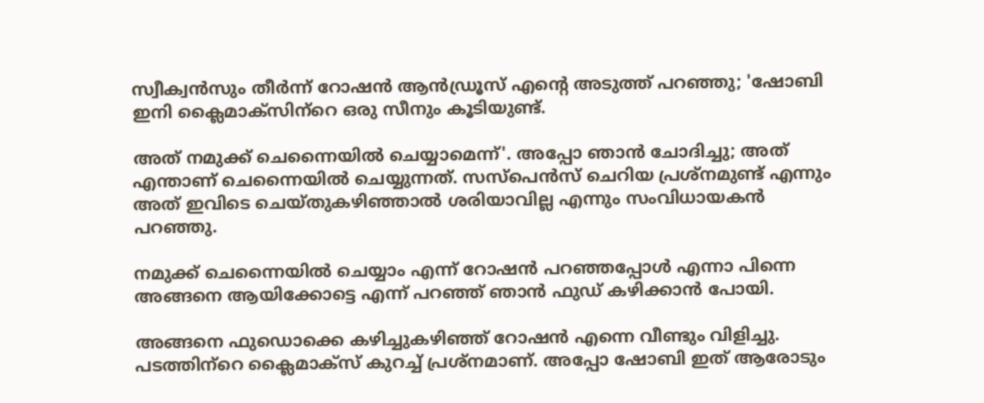സ്വീക്വന്‍സും തീര്‍ന്ന് റോഷന്‍ ആന്‍ഡ്രൂസ് എന്റെ അടുത്ത് പറഞ്ഞു; 'ഷോബി ഇനി ക്ലൈമാക്‌സിന്‌റെ ഒരു സീനും കൂടിയുണ്ട്.

അത് നമുക്ക് ചെന്നൈയില്‍ ചെയ്യാമെന്ന്'. അപ്പോ ഞാന്‍ ചോദിച്ചു; അത് എന്താണ് ചെന്നൈയില്‍ ചെയ്യുന്നത്. സസ്‌പെന്‍സ് ചെറിയ പ്രശ്‌നമുണ്ട് എന്നും അത് ഇവിടെ ചെയ്തുകഴിഞ്ഞാല്‍ ശരിയാവില്ല എന്നും സംവിധായകന്‍ പറഞ്ഞു.

നമുക്ക് ചെന്നൈയില്‍ ചെയ്യാം എന്ന് റോഷന്‍ പറഞ്ഞപ്പോള്‍ എന്നാ പിന്നെ അങ്ങനെ ആയിക്കോട്ടെ എന്ന് പറഞ്ഞ് ഞാന്‍ ഫുഡ് കഴിക്കാന്‍ പോയി.

അങ്ങനെ ഫുഡൊക്കെ കഴിച്ചുകഴിഞ്ഞ് റോഷന്‍ എന്നെ വീണ്ടും വിളിച്ചു. പടത്തിന്‌റെ ക്ലൈമാക്‌സ് കുറച്ച് പ്രശ്‌നമാണ്. അപ്പോ ഷോബി ഇത് ആരോടും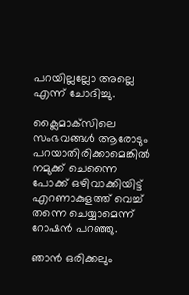പറയില്ലല്ലോ അല്ലെ എന്ന് ചോദിച്ചു.

ക്ലൈമാക്‌സിലെ സംഭവങ്ങള്‍ ആരോടും പറയാതിരിക്കാമെങ്കില്‍ നമുക്ക് ചെന്നൈ പോക്ക് ഒഴിവാക്കിയിട്ട് എറണാകുളത്ത് വെച്ച് തന്നെ ചെയ്യാമെന്ന് റോഷന്‍ പറഞ്ഞു.

ഞാന്‍ ഒരിക്കലും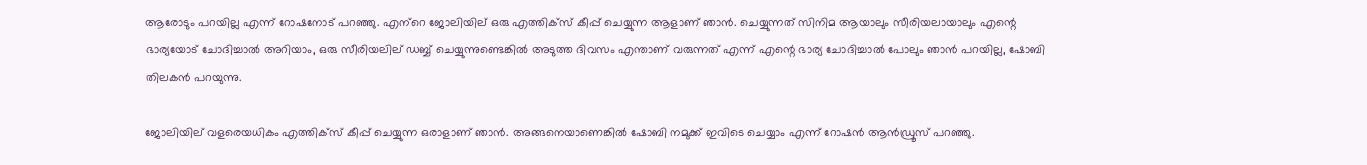ആരോടും പറയില്ല എന്ന് റോഷനോട് പറഞ്ഞു. എന്‌റെ ജോലിയില് ഒരു എത്തിക്‌സ് കീപ്പ് ചെയ്യുന്ന ആളാണ് ഞാന്‍. ചെയ്യുന്നത് സിനിമ ആയാലും സീരിയലായാലും എന്റെ ഭാര്യയോട് ചോദിച്ചാല്‍ അറിയാം, ഒരു സീരിയലില് ഡബ്ബ് ചെയ്യുന്നുണ്ടെങ്കില്‍ അടുത്ത ദിവസം എന്താണ് വരുന്നത് എന്ന് എന്റെ ഭാര്യ ചോദിച്ചാല്‍ പോലും ഞാന്‍ പറയില്ല, ഷോബി തിലകന്‍ പറയുന്നു.

ജോലിയില് വളരെയധികം എത്തിക്‌സ് കീപ്പ് ചെയ്യുന്ന ഒരാളാണ് ഞാന്‍. അങ്ങനെയാണെങ്കില്‍ ഷോബി നമുക്ക് ഇവിടെ ചെയ്യാം എന്ന് റോഷന്‍ ആന്‍ഡ്രൂസ് പറഞ്ഞു.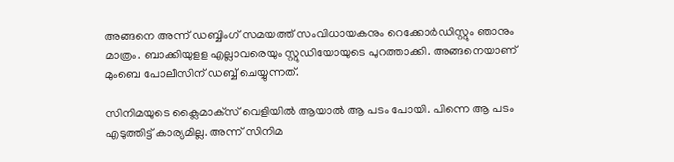അങ്ങനെ അന്ന് ഡബ്ബിംഗ് സമയത്ത് സംവിധായകനും റെക്കോര്‍ഡിസ്റ്റും ഞാനും മാത്രം. ബാക്കിയുളള എല്ലാവരെയും സ്റ്റുഡിയോയുടെ പുറത്താക്കി. അങ്ങനെയാണ് മുംബെ പോലീസിന് ഡബ്ബ് ചെയ്യുന്നത്.

സിനിമയുടെ ക്ലൈമാക്‌സ് വെളിയില്‍ ആയാല്‍ ആ പടം പോയി. പിന്നെ ആ പടം എടുത്തിട്ട് കാര്യമില്ല. അന്ന് സിനിമ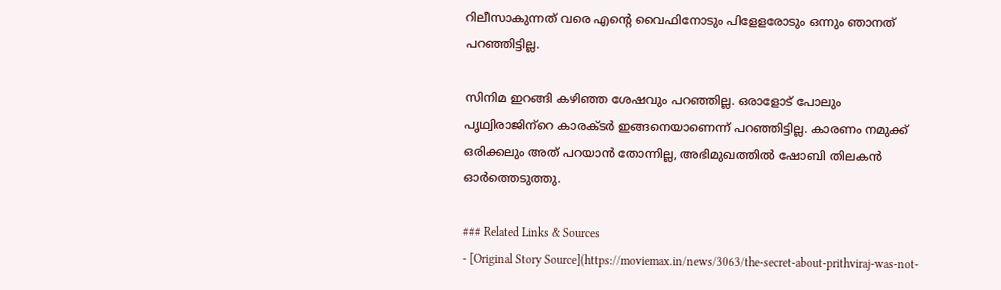റിലീസാകുന്നത് വരെ എന്റെ വൈഫിനോടും പിളേളരോടും ഒന്നും ഞാനത് പറഞ്ഞിട്ടില്ല.

സിനിമ ഇറങ്ങി കഴിഞ്ഞ ശേഷവും പറഞ്ഞില്ല. ഒരാളോട് പോലും പൃഥ്വിരാജിന്‌റെ കാരക്ടര്‍ ഇങ്ങനെയാണെന്ന് പറഞ്ഞിട്ടില്ല. കാരണം നമുക്ക് ഒരിക്കലും അത് പറയാന്‍ തോന്നില്ല, അഭിമുഖത്തില്‍ ഷോബി തിലകന്‍ ഓര്‍ത്തെടുത്തു.

### Related Links & Sources
- [Original Story Source](https://moviemax.in/news/3063/the-secret-about-prithviraj-was-not-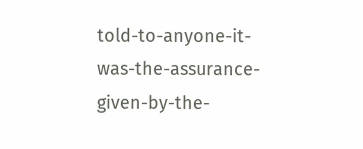told-to-anyone-it-was-the-assurance-given-by-the-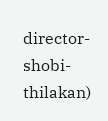director-shobi-thilakan)